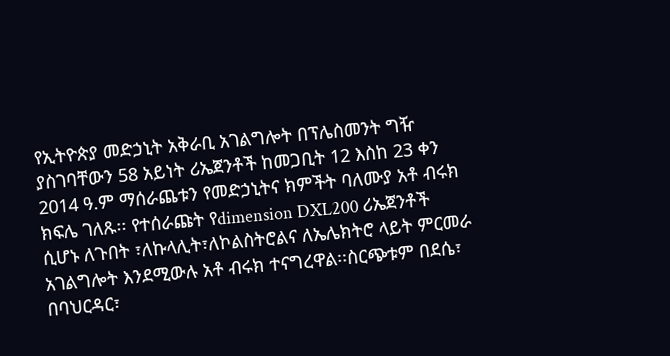የኢትዮጵያ መድኃኒት አቅራቢ አገልግሎት በፕሌስመንት ግዥ ያስገባቸውን 58 አይነት ሪኤጀንቶች ከመጋቢት 12 እስከ 23 ቀን 2014 ዓ.ም ማሰራጨቱን የመድኃኒትና ክምችት ባለሙያ አቶ ብሩክ ክፍሌ ገለጹ፡፡ የተሰራጩት የdimension DXL200 ሪኤጀንቶች ሲሆኑ ለጉበት ፣ለኩላሊት፣ለኮልስትሮልና ለኤሌክትሮ ላይት ምርመራ አገልግሎት እንደሚውሉ አቶ ብሩክ ተናግረዋል፡፡ስርጭቱም በደሴ፣ በባህርዳር፣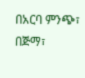በአርባ ምንጭ፣ በጅማ፣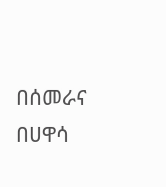በሰመራና በሀዋሳ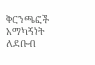ቅርንጫፎች አማካኝነት ለደቡብ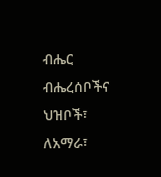ብሔር ብሔረሰቦችና ህዝቦች፣ ለአማራ፣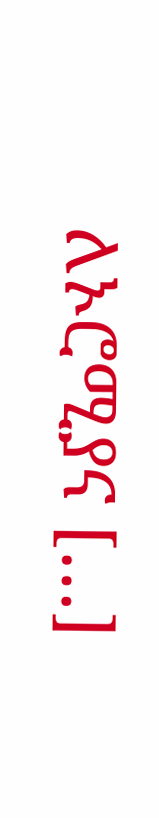ለኦሮሚያና […]